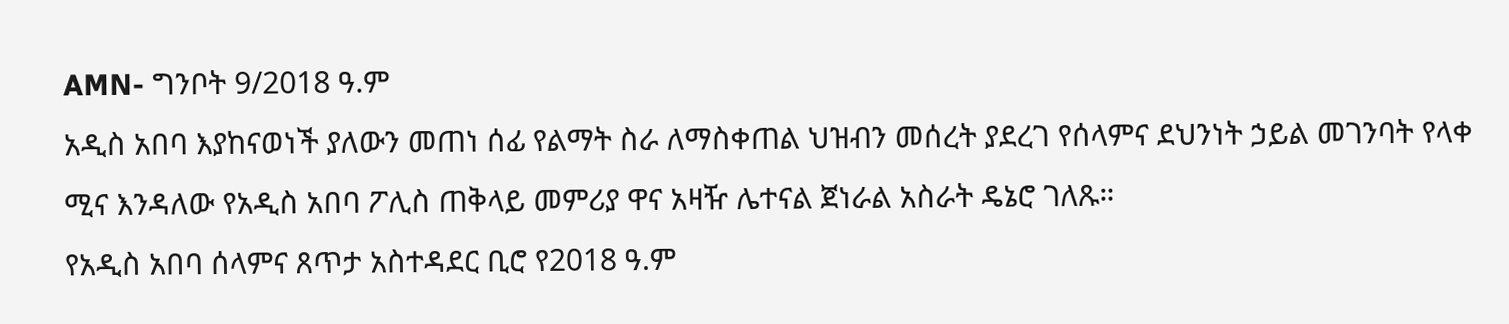AMN- ግንቦት 9/2018 ዓ.ም
አዲስ አበባ እያከናወነች ያለውን መጠነ ሰፊ የልማት ስራ ለማስቀጠል ህዝብን መሰረት ያደረገ የሰላምና ደህንነት ኃይል መገንባት የላቀ ሚና እንዳለው የአዲስ አበባ ፖሊስ ጠቅላይ መምሪያ ዋና አዛዥ ሌተናል ጀነራል አስራት ዴኔሮ ገለጹ።
የአዲስ አበባ ሰላምና ጸጥታ አስተዳደር ቢሮ የ2018 ዓ.ም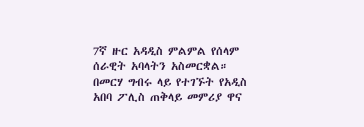7ኛ ዙር አዳዲስ ምልምል የሰላም ሰራዊት አባላትን አስመርቋል።
በመርሃ ግብሩ ላይ የተገኙት የአዲስ አበባ ፖሊስ ጠቅላይ መምሪያ ዋና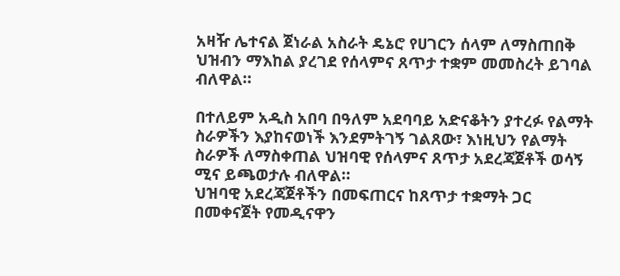አዛዥ ሌተናል ጀነራል አስራት ዴኔሮ የሀገርን ሰላም ለማስጠበቅ ህዝብን ማእከል ያረገደ የሰላምና ጸጥታ ተቋም መመስረት ይገባል ብለዋል።

በተለይም አዲስ አበባ በዓለም አደባባይ አድናቆትን ያተረፉ የልማት ስራዎችን እያከናወነች እንደምትገኝ ገልጸው፣ እነዚህን የልማት ስራዎች ለማስቀጠል ህዝባዊ የሰላምና ጸጥታ አደረጃጀቶች ወሳኝ ሚና ይጫወታሉ ብለዋል።
ህዝባዊ አደረጃጀቶችን በመፍጠርና ከጸጥታ ተቋማት ጋር በመቀናጀት የመዲናዋን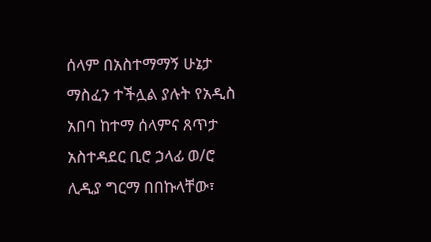ሰላም በአስተማማኝ ሁኔታ ማስፈን ተችሏል ያሉት የአዲስ አበባ ከተማ ሰላምና ጸጥታ አስተዳደር ቢሮ ኃላፊ ወ/ሮ ሊዲያ ግርማ በበኩላቸው፣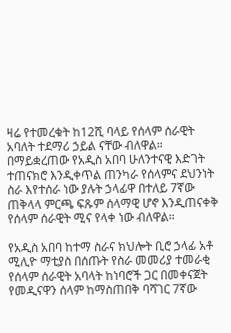ዛሬ የተመረቁት ከ12ሺ ባላይ የሰላም ሰራዊት አባለት ተደማሪ ኃይል ናቸው ብለዋል።
በማይቋረጠው የአዲስ አበባ ሁለንተናዊ እድገት ተጠናክሮ እንዲቀጥል ጠንካራ የሰላምና ደህንነት ስራ እየተሰራ ነው ያሉት ኃላፊዋ በተለይ 7ኛው ጠቅላላ ምርጫ ፍጹም ሰላማዊ ሆኖ እንዲጠናቀቅ የሰላም ሰራዊት ሚና የላቀ ነው ብለዋል።

የአዲስ አበባ ከተማ ስራና ክህሎት ቢሮ ኃላፊ አቶ ሚሊዮ ማቲያስ በሰጡት የስራ መመሪያ ተመራቂ የሰላም ሰራዊት አባላት ከነባሮች ጋር በመቀናጀት የመዲናዋን ሰላም ከማስጠበቅ ባሻገር 7ኛው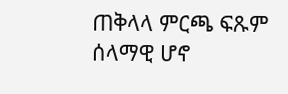ጠቅላላ ምርጫ ፍጹም ሰላማዊ ሆኖ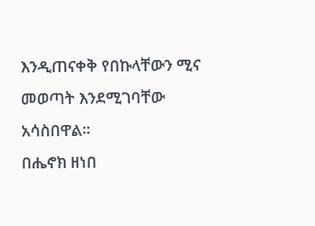እንዲጠናቀቅ የበኩላቸውን ሚና መወጣት እንደሚገባቸው አሳስበዋል፡፡
በሔኖክ ዘነበ